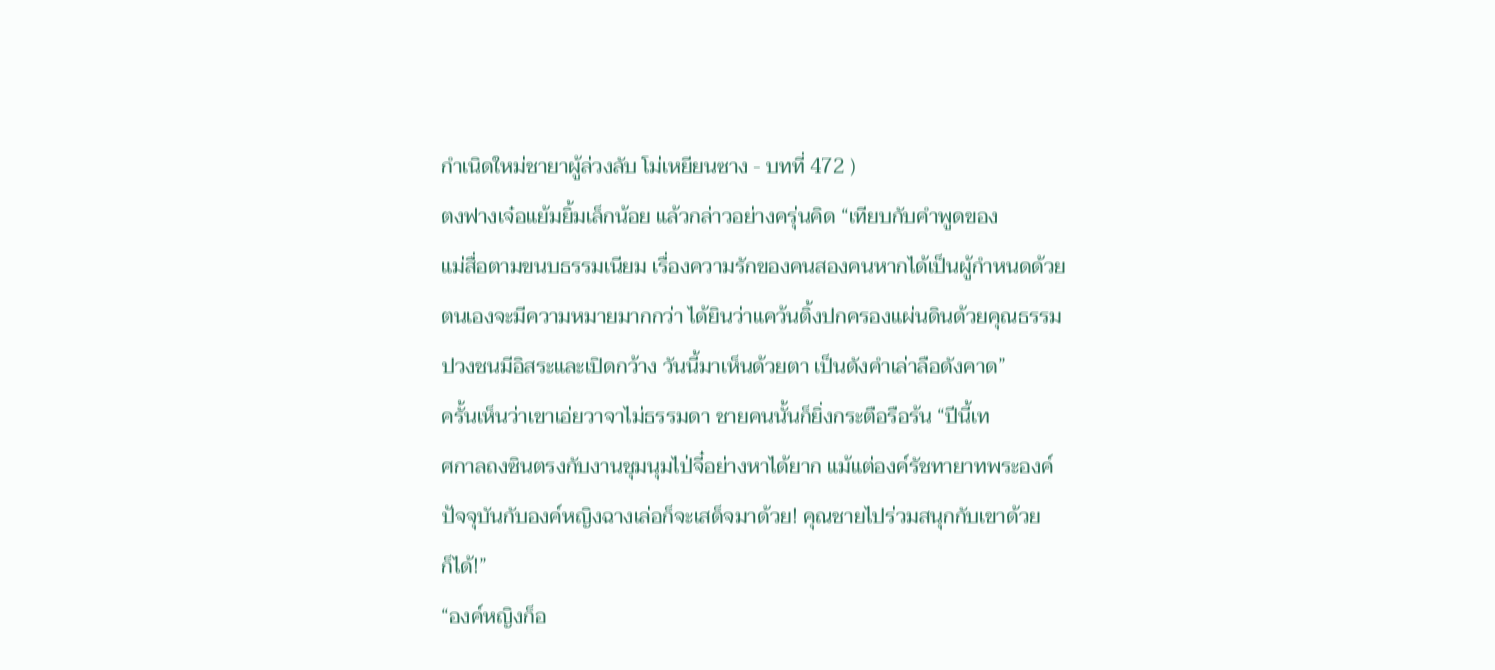กำเนิดใหม่ชายาผู้ล่วงลับ โม่เหยียนซาง - บทที่ 472 )
ตงฟางเจ๋อแย้มยิ้มเล็กน้อย แล้วกล่าวอย่างครุ่นคิด “เทียบกับคำพูดของ
แม่สื่อตามขนบธรรมเนียม เรื่องความรักของคนสองคนหากได้เป็นผู้กำหนดด้วย
ตนเองจะมีความหมายมากกว่า ได้ยินว่าแคว้นติ้งปกครองแผ่นดินด้วยคุณธรรม
ปวงชนมีอิสระและเปิดกว้าง วันนี้มาเห็นด้วยตา เป็นดังคำเล่าลือดังคาด”
ครั้นเห็นว่าเขาเอ่ยวาจาไม่ธรรมดา ชายคนนั้นก็ยิ่งกระตือรือร้น “ปีนี้เท
ศกาลถงซินตรงกับงานชุมนุมไป่จี๋อย่างหาได้ยาก แม้แต่องค์รัชทายาทพระองค์
ปัจจุบันกับองค์หญิงฉางเล่อก็จะเสด็จมาด้วย! คุณชายไปร่วมสนุกกับเขาด้วย
ก็ได้!”
“องค์หญิงก็อ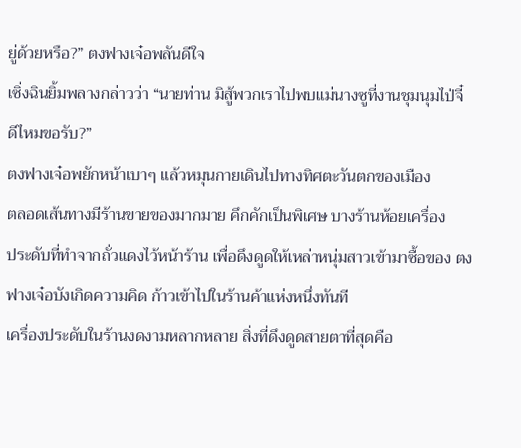ยู่ด้วยหรือ?” ตงฟางเจ๋อพลันดีใจ
เซิ่งฉินยิ้มพลางกล่าวว่า “นายท่าน มิสู้พวกเราไปพบแม่นางซูที่งานชุมนุมไป่จี๋
ดีไหมขอรับ?”
ตงฟางเจ๋อพยักหน้าเบาๆ แล้วหมุนกายเดินไปทางทิศตะวันตกของเมือง
ตลอดเส้นทางมีร้านขายของมากมาย คึกคักเป็นพิเศษ บางร้านห้อยเครื่อง
ประดับที่ทำจากถั่วแดงไว้หน้าร้าน เพื่อดึงดูดให้เหล่าหนุ่มสาวเข้ามาซื้อของ ตง
ฟางเจ๋อบังเกิดความคิด ก้าวเข้าไปในร้านค้าแห่งหนึ่งทันที
เครื่องประดับในร้านงดงามหลากหลาย สิ่งที่ดึงดูดสายตาที่สุดคือ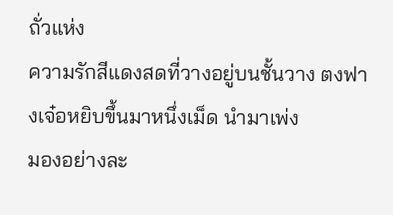ถั่วแห่ง
ความรักสีแดงสดที่วางอยู่บนชั้นวาง ตงฟางเจ๋อหยิบขึ้นมาหนึ่งเม็ด นำมาเพ่ง
มองอย่างละ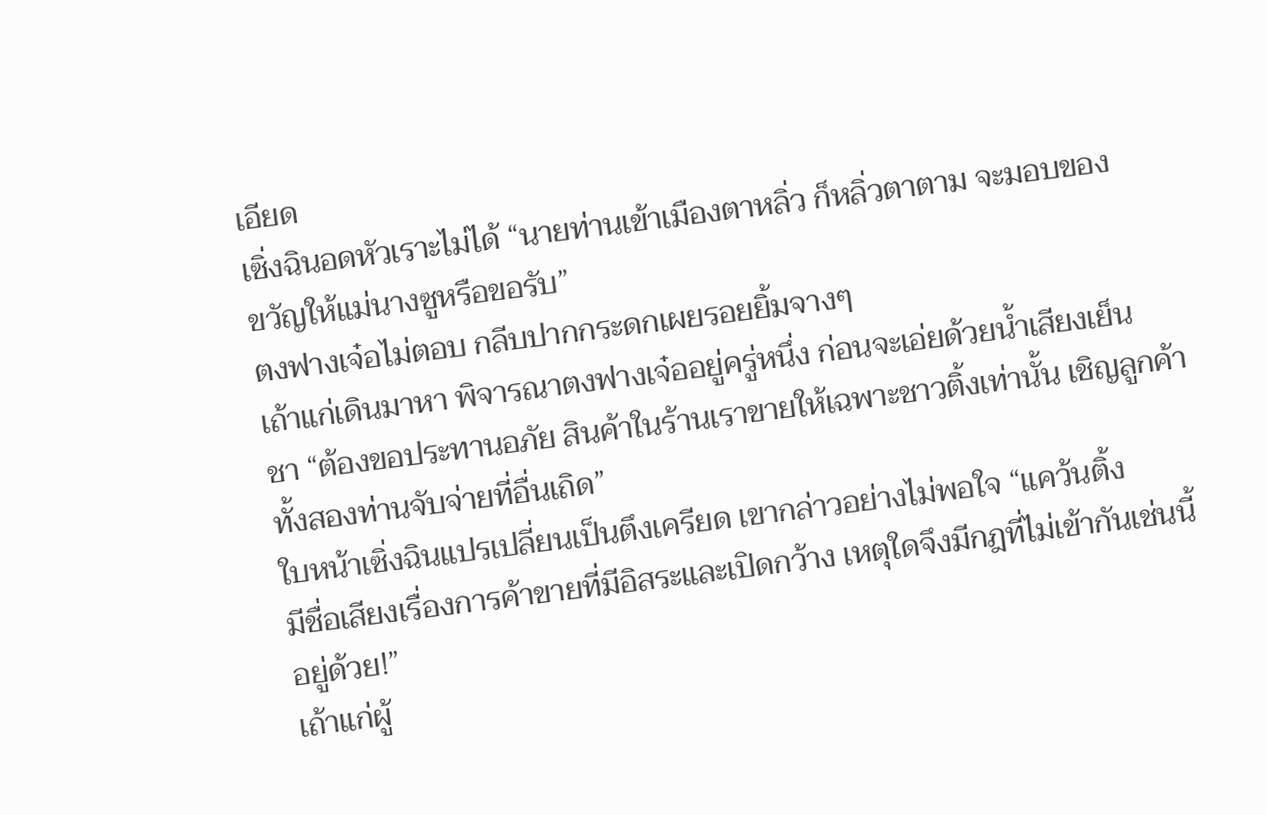เอียด
เซิ่งฉินอดหัวเราะไม่ได้ “นายท่านเข้าเมืองตาหลิ่ว ก็หลิ่วตาตาม จะมอบของ
ขวัญให้แม่นางซูหรือขอรับ”
ตงฟางเจ๋อไม่ตอบ กลีบปากกระดกเผยรอยยิ้มจางๆ
เถ้าแก่เดินมาหา พิจารณาตงฟางเจ๋ออยู่ครู่หนึ่ง ก่อนจะเอ่ยด้วยน้ำเสียงเย็น
ชา “ต้องขอประทานอภัย สินค้าในร้านเราขายให้เฉพาะชาวติ้งเท่านั้น เชิญลูกค้า
ทั้งสองท่านจับจ่ายที่อื่นเถิด”
ใบหน้าเซิ่งฉินแปรเปลี่ยนเป็นตึงเครียด เขากล่าวอย่างไม่พอใจ “แคว้นติ้ง
มีชื่อเสียงเรื่องการค้าขายที่มีอิสระและเปิดกว้าง เหตุใดจึงมีกฎที่ไม่เข้ากันเช่นนี้
อยู่ด้วย!”
เถ้าแก่ผู้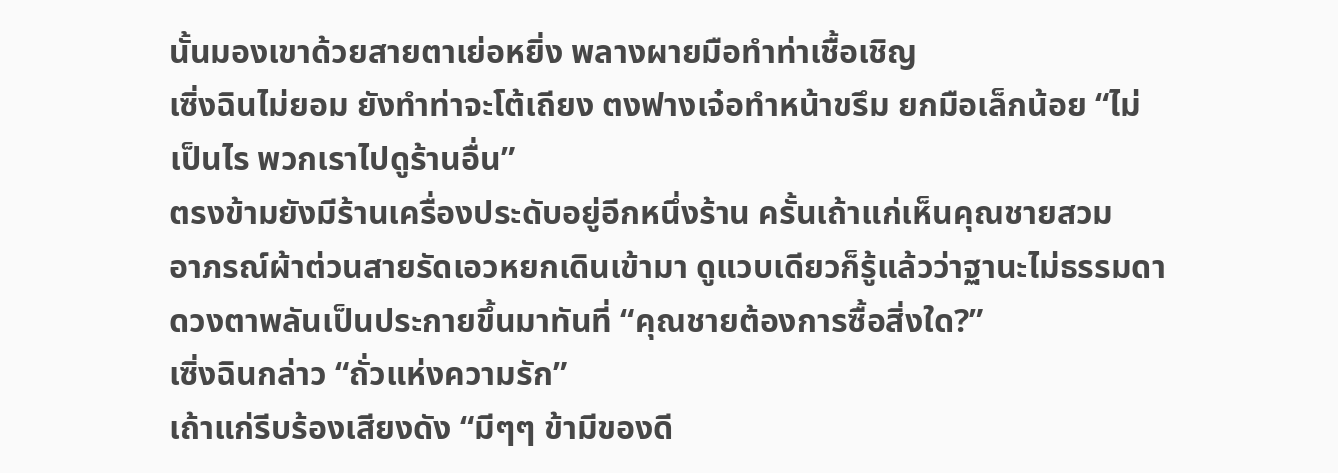นั้นมองเขาด้วยสายตาเย่อหยิ่ง พลางผายมือทำท่าเชื้อเชิญ
เซิ่งฉินไม่ยอม ยังทำท่าจะโต้เถียง ตงฟางเจ๋อทำหน้าขรึม ยกมือเล็กน้อย “ไม่
เป็นไร พวกเราไปดูร้านอื่น”
ตรงข้ามยังมีร้านเครื่องประดับอยู่อีกหนึ่งร้าน ครั้นเถ้าแก่เห็นคุณชายสวม
อาภรณ์ผ้าต่วนสายรัดเอวหยกเดินเข้ามา ดูแวบเดียวก็รู้แล้วว่าฐานะไม่ธรรมดา
ดวงตาพลันเป็นประกายขึ้นมาทันที่ “คุณชายต้องการซื้อสิ่งใด?”
เซิ่งฉินกล่าว “ถั่วแห่งความรัก”
เถ้าแก่รีบร้องเสียงดัง “มีๆๆ ข้ามีของดี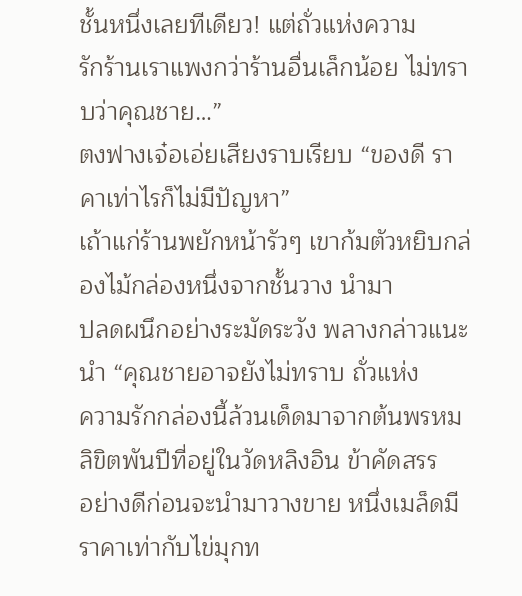ชั้นหนึ่งเลยทีเดียว! แต่ถั่วแห่งความ
รักร้านเราแพงกว่าร้านอื่นเล็กน้อย ไม่ทราบว่าคุณชาย…”
ตงฟางเจ๋อเอ่ยเสียงราบเรียบ “ของดี ราคาเท่าไรก็ไม่มีปัญหา”
เถ้าแก่ร้านพยักหน้ารัวๆ เขาก้มตัวหยิบกล่องไม้กล่องหนึ่งจากชั้นวาง นำมา
ปลดผนึกอย่างระมัดระวัง พลางกล่าวแนะนำ “คุณชายอาจยังไม่ทราบ ถั่วแห่ง
ความรักกล่องนี้ล้วนเด็ดมาจากต้นพรหมลิขิตพันปีที่อยู่ในวัดหลิงอิน ข้าคัดสรร
อย่างดีก่อนจะนำมาวางขาย หนึ่งเมล็ดมีราคาเท่ากับไข่มุกท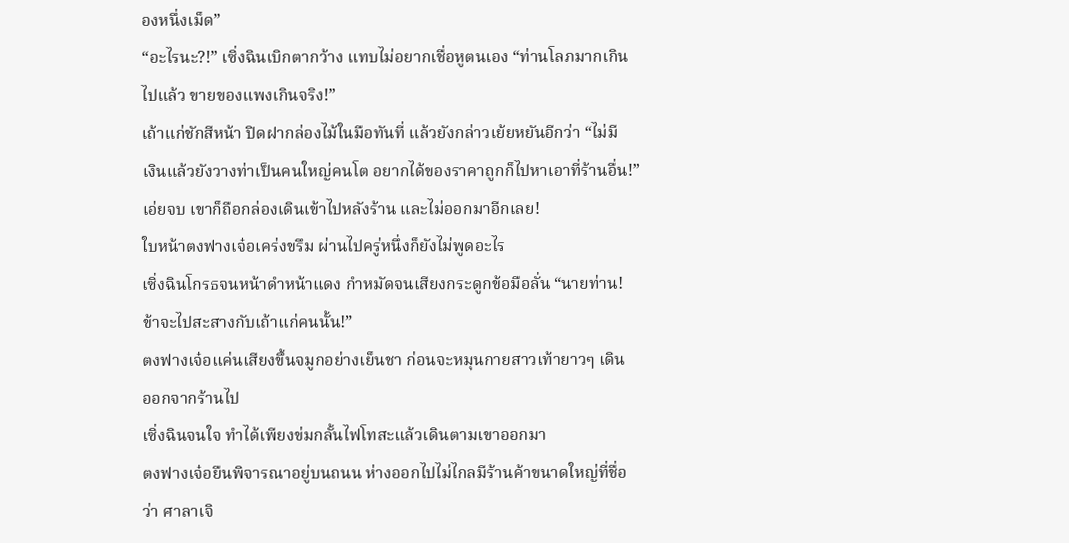องหนึ่งเม็ด”
“อะไรนะ?!” เซิ่งฉินเบิกตากว้าง แทบไม่อยากเชื่อหูตนเอง “ท่านโลภมากเกิน
ไปแล้ว ขายของแพงเกินจริง!”
เถ้าแก่ชักสีหน้า ปิดฝากล่องไม้ในมือทันที่ แล้วยังกล่าวเย้ยหยันอีกว่า “ไม่มี
เงินแล้วยังวางท่าเป็นคนใหญ่คนโต อยากได้ของราคาถูกก็ไปหาเอาที่ร้านอื่น!”
เอ่ยจบ เขาก็ถือกล่องเดินเข้าไปหลังร้าน และไม่ออกมาอีกเลย!
ใบหน้าตงฟางเจ๋อเคร่งขรึม ผ่านไปครู่หนึ่งก็ยังไม่พูดอะไร
เซิ่งฉินโกรธจนหน้าดำหน้าแดง กำหมัดจนเสียงกระดูกข้อมือลั่น “นายท่าน!
ข้าจะไปสะสางกับเถ้าแก่คนนั้น!”
ตงฟางเจ๋อแค่นเสียงขึ้นจมูกอย่างเย็นชา ก่อนจะหมุนกายสาวเท้ายาวๆ เดิน
ออกจากร้านไป
เซิ่งฉินจนใจ ทำได้เพียงข่มกลั้นไฟโทสะแล้วเดินตามเขาออกมา
ตงฟางเจ๋อยืนพิจารณาอยู่บนถนน ห่างออกไปไม่ไกลมีร้านค้าขนาดใหญ่ที่ชื่อ
ว่า ศาลาเจิ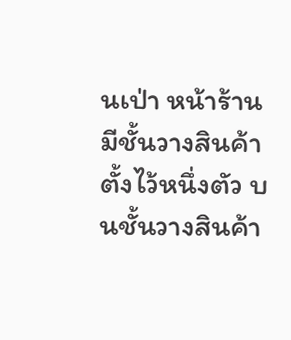นเป่า หน้าร้านมีชั้นวางสินค้าตั้งไว้หนึ่งตัว บนชั้นวางสินค้า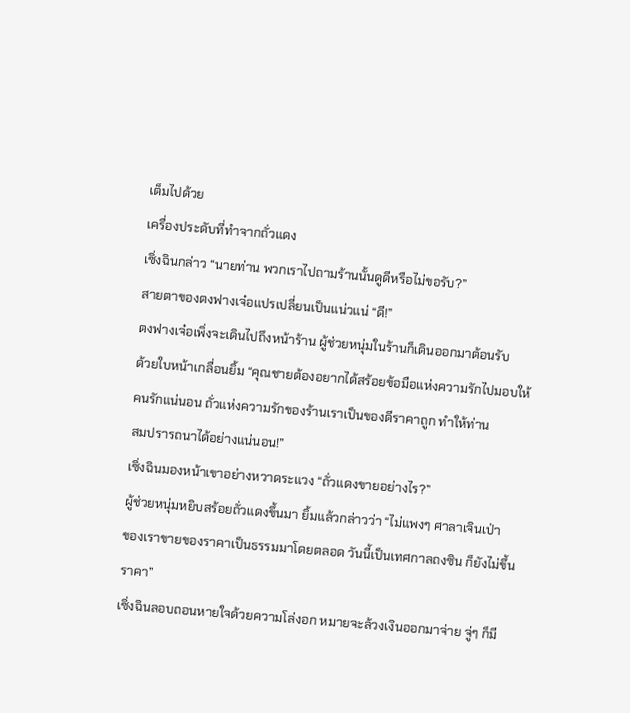เต็มไปด้วย
เครื่องประดับที่ทำจากถั่วแดง
เซิ่งฉินกล่าว “นายท่าน พวกเราไปถามร้านนั้นดูดีหรือไม่ขอรับ?”
สายตาของตงฟางเจ๋อแปรเปลี่ยนเป็นแน่วแน่ “ดี!”
ตงฟางเจ๋อเพิ่งจะเดินไปถึงหน้าร้าน ผู้ช่วยหนุ่มในร้านก็เดินออกมาต้อนรับ
ด้วยใบหน้าเกลื่อนยิ้ม “คุณชายต้องอยากได้สร้อยข้อมือแห่งความรักไปมอบให้
คนรักแน่นอน ถั่วแห่งความรักของร้านเราเป็นของดีราคาถูก ทำให้ท่าน
สมปรารถนาได้อย่างแน่นอน!”
เซิ่งฉินมองหน้าเขาอย่างหวาดระแวง “ถั่วแดงขายอย่างไร?”
ผู้ช่วยหนุ่มหยิบสร้อยถั่วแดงขึ้นมา ยิ้มแล้วกล่าวว่า “ไม่แพงๆ ศาลาเจินเป่า
ของเราขายของราคาเป็นธรรมมาโดยตลอด วันนี้เป็นเทศกาลถงซิน ก็ยังไม่ขึ้น
ราคา”
เซิ่งฉินลอบถอนหายใจด้วยความโล่งอก หมายจะล้วงเงินออกมาจ่าย จู่ๆ ก็มี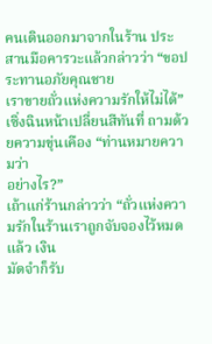คนเดินออกมาจากในร้าน ประสานมือคารวะแล้วกล่าวว่า “ขอประทานอภัยคุณชาย
เราขายถั่วแห่งความรักให้ไม่ได้”
เซิ่งฉินหน้าเปลี่ยนสีทันที่ ถามด้วยความขุ่นเคือง “ท่านหมายความว่า
อย่างไร?”
เถ้าแก่ร้านกล่าวว่า “ถั่วแห่งความรักในร้านเราถูกจับจองไว้หมดแล้ว เงิน
มัดจำก็รับ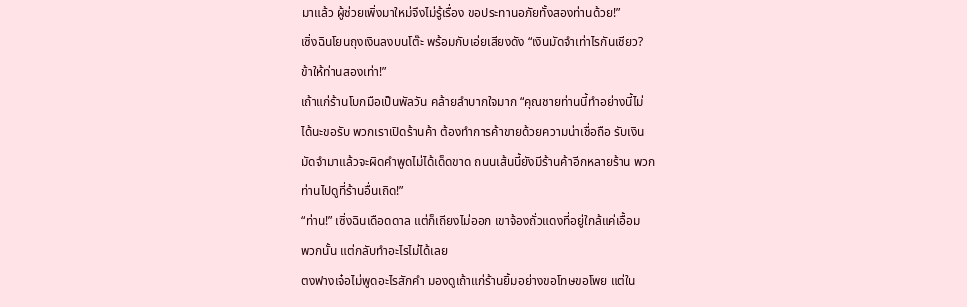มาแล้ว ผู้ช่วยเพิ่งมาใหม่จึงไม่รู้เรื่อง ขอประทานอภัยทั้งสองท่านด้วย!”
เซิ่งฉินโยนถุงเงินลงบนโต๊ะ พร้อมกับเอ่ยเสียงดัง “เงินมัดจำเท่าไรกันเชียว?
ข้าให้ท่านสองเท่า!”
เถ้าแก่ร้านโบกมือเป็นพัลวัน คล้ายลำบากใจมาก “คุณชายท่านนี้ทำอย่างนี้ไม่
ได้นะขอรับ พวกเราเปิดร้านค้า ต้องทำการค้าขายด้วยความน่าเชื่อถือ รับเงิน
มัดจำมาแล้วจะผิดคำพูดไม่ได้เด็ดขาด ถนนเส้นนี้ยังมีร้านค้าอีกหลายร้าน พวก
ท่านไปดูที่ร้านอื่นเถิด!”
“ท่าน!” เซิ่งฉินเดือดดาล แต่ก็เถียงไม่ออก เขาจ้องถั่วแดงที่อยู่ใกล้แค่เอื้อม
พวกนั้น แต่กลับทำอะไรไม่ได้เลย
ตงฟางเจ๋อไม่พูดอะไรสักคำ มองดูเถ้าแก่ร้านยิ้มอย่างขอโทษขอโพย แต่ใน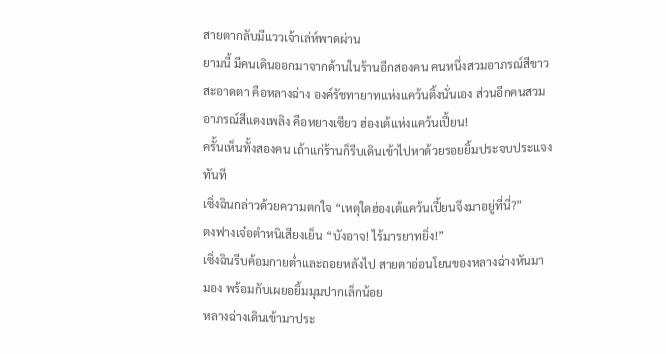สายตากลับมีแววเจ้าเล่ห์พาดผ่าน
ยามนี้ มีคนเดินออกมาจากด้านในร้านอีกสองคน คนหนึ่งสวมอาภรณ์สีขาว
สะอาดตา คือหลางฉ่าง องค์รัชทายาทแห่งแคว้นติ้งนั่นเอง ส่วนอีกคนสวม
อาภรณ์สีแดงเพลิง คือหยางเซียว ฮ่องเต้แห่งแคว้นเปี้ยน!
ครั้นเห็นทั้งสองคน เถ้าแก่ร้านก็รีบเดินเข้าไปหาด้วยรอยยิ้มประจบประแจง
ทันที
เซิ่งฉินกล่าวด้วยความตกใจ “เหตุใดฮ่องเต้แคว้นเปี้ยนจึงมาอยู่ที่นี่?”
ตงฟางเจ๋อตำหนิเสียงเย็น “บังอาจ! ไร้มารยาทยิ่ง!”
เซิ่งฉินรีบค้อมกายต่ำและถอยหลังไป สายตาอ่อนโยนของหลางฉ่างหันมา
มอง พร้อมกับเผยอยิ้มมุมปากเล็กน้อย
หลางฉ่างเดินเข้ามาประ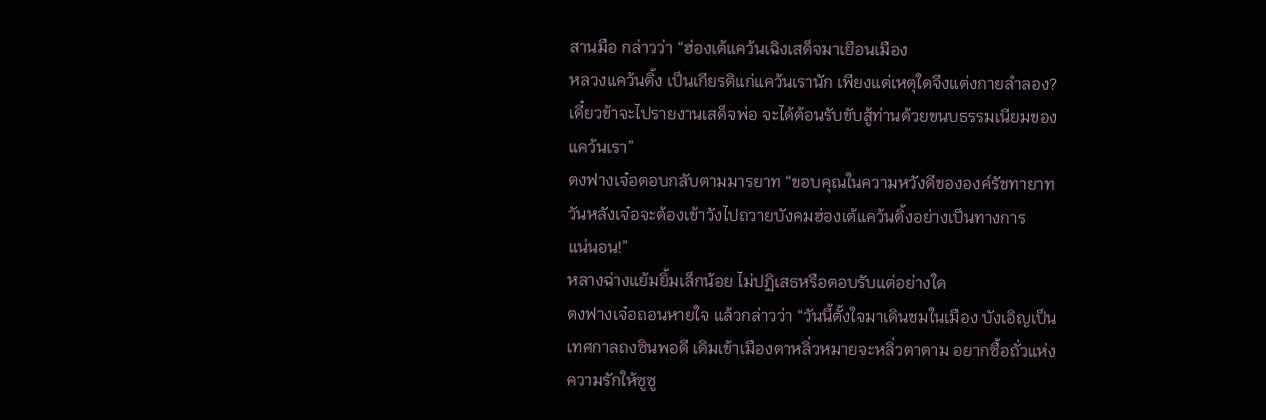สานมือ กล่าวว่า “ฮ่องเต้แคว้นเฉิงเสด็จมาเยือนเมือง
หลวงแคว้นติ้ง เป็นเกียรติแก่แคว้นเรานัก เพียงแต่เหตุใดจึงแต่งกายลำลอง?
เดี๋ยวข้าจะไปรายงานเสด็จพ่อ จะได้ต้อนรับขับสู้ท่านด้วยขนบธรรมเนียมของ
แคว้นเรา”
ตงฟางเจ๋อตอบกลับตามมารยาท “ขอบคุณในความหวังดีขององค์รัชทายาท
วันหลังเจ๋อจะต้องเข้าวังไปถวายบังคมฮ่องเต้แคว้นติ้งอย่างเป็นทางการ
แน่นอน!”
หลางฉ่างแย้มยิ้มเล็กน้อย ไม่ปฏิเสธหรือตอบรับแต่อย่างใด
ตงฟางเจ๋อถอนหายใจ แล้วกล่าวว่า “วันนี้ตั้งใจมาเดินชมในเมือง บังเอิญเป็น
เทศกาลถงซินพอดี เดิมเข้าเมืองตาหลิ่วหมายจะหลิ่วตาตาม อยากซื้อถั่วแห่ง
ความรักให้ซูซู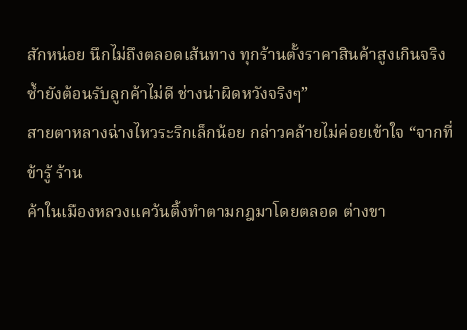สักหน่อย นึกไม่ถึงตลอดเส้นทาง ทุกร้านตั้งราคาสินค้าสูงเกินจริง
ซ้ำยังต้อนรับลูกค้าไม่ดี ช่างน่าผิดหวังจริงๆ”
สายตาหลางฉ่างไหวระริกเล็กน้อย กล่าวคล้ายไม่ค่อยเข้าใจ “จากที่ข้ารู้ ร้าน
ค้าในเมืองหลวงแคว้นติ้งทำตามกฎมาโดยตลอด ต่างขา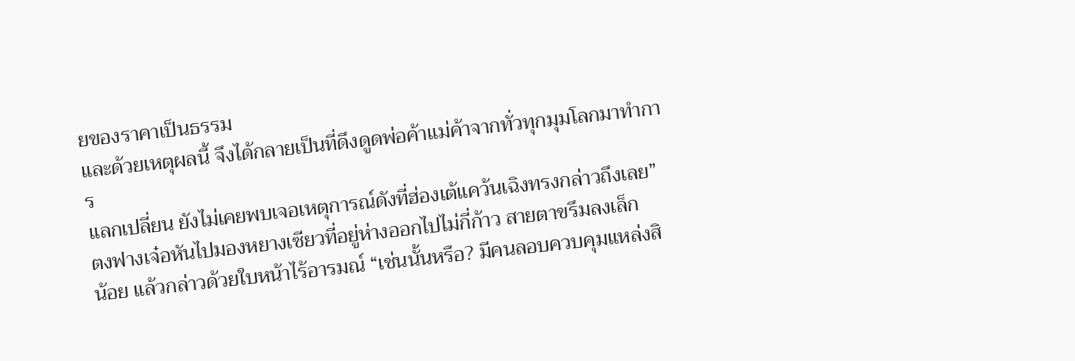ยของราคาเป็นธรรม
และด้วยเหตุผลนี้ จึงได้กลายเป็นที่ดึงดูดพ่อค้าแม่ค้าจากทั่วทุกมุมโลกมาทำการ
แลกเปลี่ยน ยังไม่เคยพบเจอเหตุการณ์ดังที่ฮ่องเต้แคว้นเฉิงทรงกล่าวถึงเลย”
ตงฟางเจ๋อหันไปมองหยางเซียวที่อยู่ห่างออกไปไม่กี่ก้าว สายตาขรึมลงเล็ก
น้อย แล้วกล่าวด้วยใบหน้าไร้อารมณ์ “เช่นนั้นหรือ? มีคนลอบควบคุมแหล่งสิ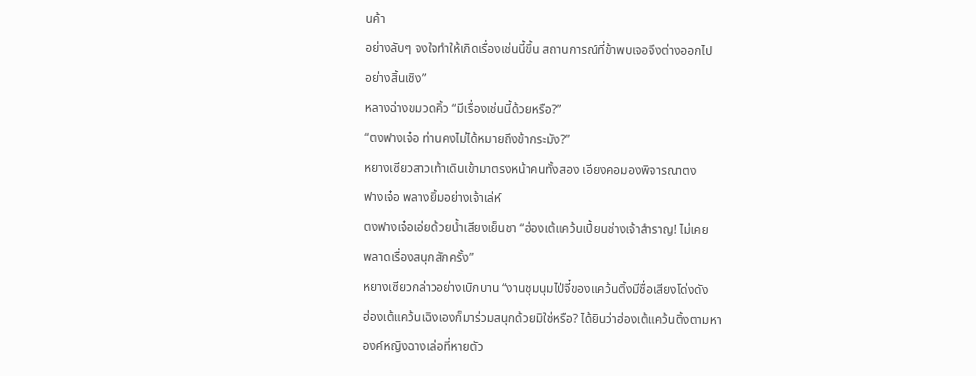นค้า
อย่างลับๆ จงใจทำให้เกิดเรื่องเช่นนี้ขึ้น สถานการณ์ที่ข้าพบเจอจึงต่างออกไป
อย่างสิ้นเชิง”
หลางฉ่างขมวดคิ้ว “มีเรื่องเช่นนี้ด้วยหรือ?”
“ตงฟางเจ๋อ ท่านคงไม่ได้หมายถึงข้ากระมัง?”
หยางเซียวสาวเท้าเดินเข้ามาตรงหน้าคนทั้งสอง เอียงคอมองพิจารณาตง
ฟางเจ๋อ พลางยิ้มอย่างเจ้าเล่ห์
ตงฟางเจ๋อเอ่ยด้วยน้ำเสียงเย็นชา “ฮ่องเต้แคว้นเปี้ยนช่างเจ้าสำราญ! ไม่เคย
พลาดเรื่องสนุกสักครั้ง”
หยางเซียวกล่าวอย่างเบิกบาน “งานชุมนุมไป่จี๋ของแคว้นติ้งมีชื่อเสียงโด่งดัง
ฮ่องเต้แคว้นเฉิงเองก็มาร่วมสนุกด้วยมิใช่หรือ? ได้ยินว่าฮ่องเต้แคว้นติ้งตามหา
องค์หญิงฉางเล่อที่หายตัว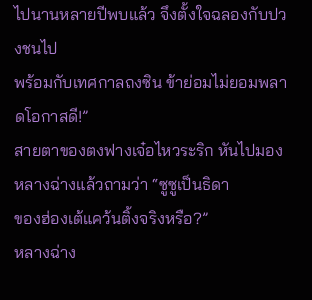ไปนานหลายปีพบแล้ว จึงตั้งใจฉลองกับปวงชนไป
พร้อมกับเทศกาลถงซิน ข้าย่อมไม่ยอมพลาดโอกาสดี!”
สายตาของตงฟางเจ๋อไหวระริก หันไปมองหลางฉ่างแล้วถามว่า “ซูซูเป็นธิดา
ของฮ่องเต้แคว้นติ้งจริงหรือ?”
หลางฉ่าง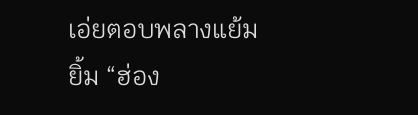เอ่ยตอบพลางแย้มยิ้ม “ฮ่อง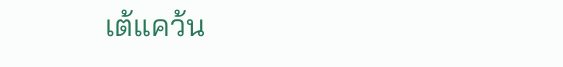เต้แคว้น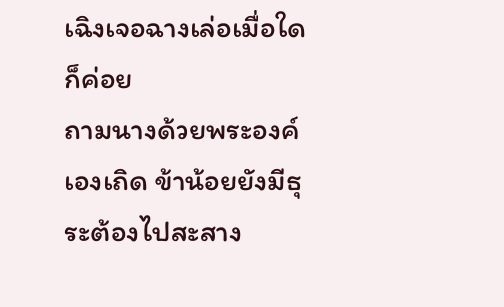เฉิงเจอฉางเล่อเมื่อใด ก็ค่อย
ถามนางด้วยพระองค์เองเถิด ข้าน้อยยังมีธุระต้องไปสะสาง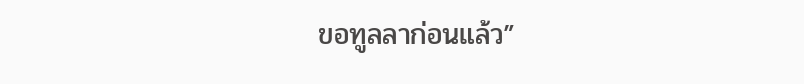ขอทูลลาก่อนแล้ว”